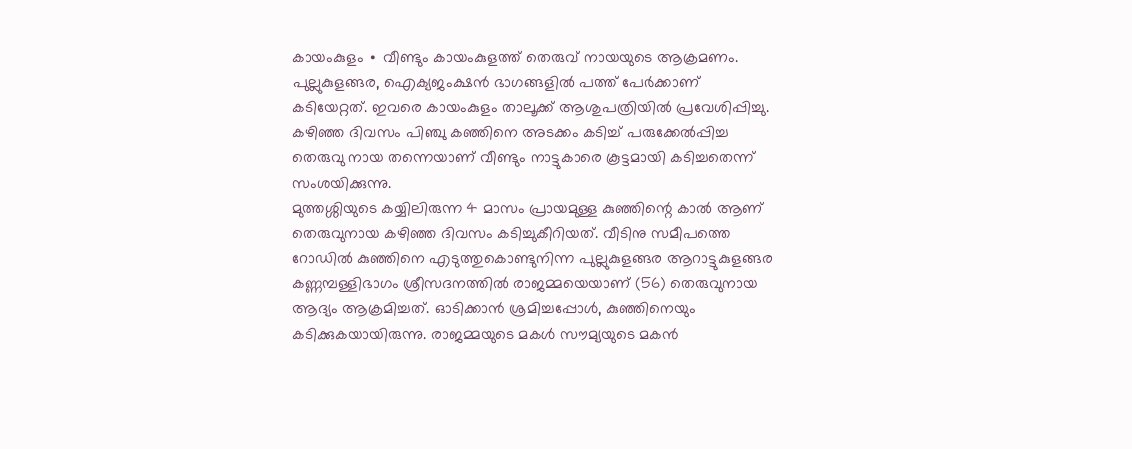കായംകുളം ∙ വീണ്ടും കായംകുളത്ത് തെരുവ് നായയുടെ ആക്രമണം. പുല്ലുകുളങ്ങര, ഐക്യജംക്ഷൻ ഭാഗങ്ങളിൽ പത്ത് പേർക്കാണ് കടിയേറ്റത്. ഇവരെ കായംകുളം താലൂക്ക് ആശുപത്രിയിൽ പ്രവേശിപ്പിച്ചു. കഴിഞ്ഞ ദിവസം പിഞ്ചു കഞ്ഞിനെ അടക്കം കടിച്ച് പരുക്കേൽപ്പിച്ച തെരുവു നായ തന്നെയാണ് വീണ്ടും നാട്ടുകാരെ കൂട്ടമായി കടിച്ചതെന്ന് സംശയിക്കുന്നു.
മുത്തശ്ശിയുടെ കയ്യിലിരുന്ന 4 മാസം പ്രായമുള്ള കുഞ്ഞിന്റെ കാൽ ആണ് തെരുവുനായ കഴിഞ്ഞ ദിവസം കടിച്ചുകീറിയത്. വീടിനു സമീപത്തെ റോഡിൽ കുഞ്ഞിനെ എടുത്തുകൊണ്ടുനിന്ന പുല്ലുകുളങ്ങര ആറാട്ടുകുളങ്ങര കണ്ണമ്പള്ളിഭാഗം ശ്രീസദനത്തിൽ രാജമ്മയെയാണ് (56) തെരുവുനായ ആദ്യം ആക്രമിച്ചത്. ഓടിക്കാൻ ശ്രമിച്ചപ്പോൾ, കുഞ്ഞിനെയും കടിക്കുകയായിരുന്നു. രാജമ്മയുടെ മകൾ സൗമ്യയുടെ മകൻ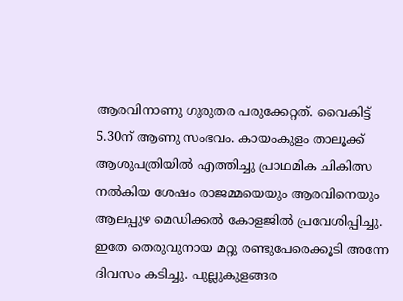ആരവിനാണു ഗുരുതര പരുക്കേറ്റത്. വൈകിട്ട് 5.30ന് ആണു സംഭവം. കായംകുളം താലൂക്ക് ആശുപത്രിയിൽ എത്തിച്ചു പ്രാഥമിക ചികിത്സ നൽകിയ ശേഷം രാജമ്മയെയും ആരവിനെയും ആലപ്പുഴ മെഡിക്കൽ കോളജിൽ പ്രവേശിപ്പിച്ചു.
ഇതേ തെരുവുനായ മറ്റു രണ്ടുപേരെക്കൂടി അന്നേ ദിവസം കടിച്ചു. പുല്ലുകുളങ്ങര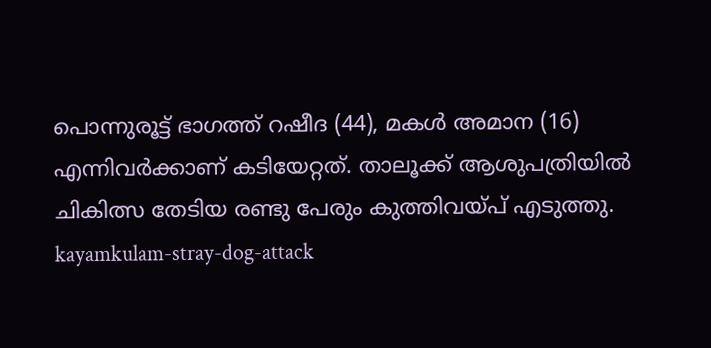പൊന്നുരൂട്ട് ഭാഗത്ത് റഷീദ (44), മകൾ അമാന (16) എന്നിവർക്കാണ് കടിയേറ്റത്. താലൂക്ക് ആശുപത്രിയിൽ ചികിത്സ തേടിയ രണ്ടു പേരും കുത്തിവയ്പ് എടുത്തു.
kayamkulam-stray-dog-attack